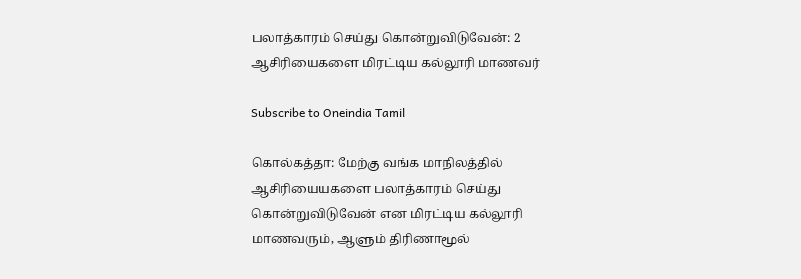பலாத்காரம் செய்து கொன்றுவிடுவேன்: 2 ஆசிரியைகளை மிரட்டிய கல்லூரி மாணவர்

Subscribe to Oneindia Tamil

கொல்கத்தா: மேற்கு வங்க மாநிலத்தில் ஆசிரியையகளை பலாத்காரம் செய்து கொன்றுவிடுவேன் என மிரட்டிய கல்லூரி மாணவரும், ஆளும் திரிணாமூல்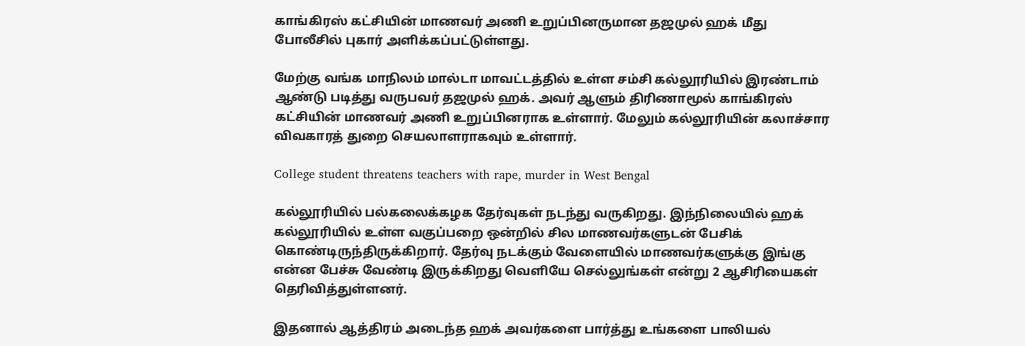காங்கிரஸ் கட்சியின் மாணவர் அணி உறுப்பினருமான தஜமுல் ஹக் மீது போலீசில் புகார் அளிக்கப்பட்டுள்ளது.

மேற்கு வங்க மாநிலம் மால்டா மாவட்டத்தில் உள்ள சம்சி கல்லூரியில் இரண்டாம் ஆண்டு படித்து வருபவர் தஜமுல் ஹக். அவர் ஆளும் திரிணாமூல் காங்கிரஸ் கட்சியின் மாணவர் அணி உறுப்பினராக உள்ளார். மேலும் கல்லூரியின் கலாச்சார விவகாரத் துறை செயலாளராகவும் உள்ளார்.

College student threatens teachers with rape, murder in West Bengal

கல்லூரியில் பல்கலைக்கழக தேர்வுகள் நடந்து வருகிறது. இந்நிலையில் ஹக் கல்லூரியில் உள்ள வகுப்பறை ஒன்றில் சில மாணவர்களுடன் பேசிக் கொண்டிருந்திருக்கிறார். தேர்வு நடக்கும் வேளையில் மாணவர்களுக்கு இங்கு என்ன பேச்சு வேண்டி இருக்கிறது வெளியே செல்லுங்கள் என்று 2 ஆசிரியைகள் தெரிவித்துள்ளனர்.

இதனால் ஆத்திரம் அடைந்த ஹக் அவர்களை பார்த்து உங்களை பாலியல்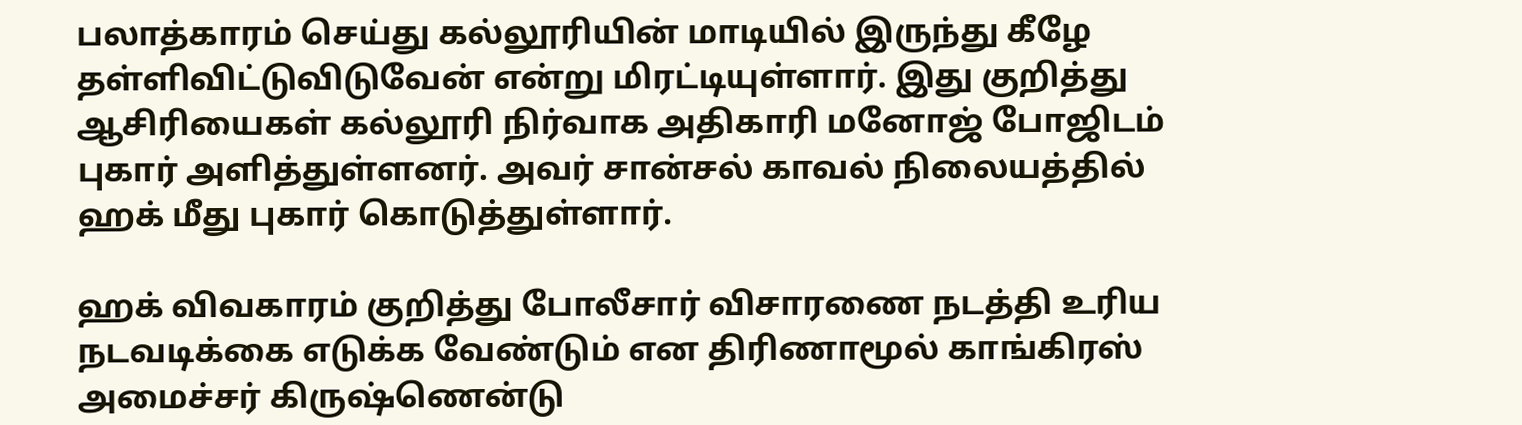பலாத்காரம் செய்து கல்லூரியின் மாடியில் இருந்து கீழே தள்ளிவிட்டுவிடுவேன் என்று மிரட்டியுள்ளார். இது குறித்து ஆசிரியைகள் கல்லூரி நிர்வாக அதிகாரி மனோஜ் போஜிடம் புகார் அளித்துள்ளனர். அவர் சான்சல் காவல் நிலையத்தில் ஹக் மீது புகார் கொடுத்துள்ளார்.

ஹக் விவகாரம் குறித்து போலீசார் விசாரணை நடத்தி உரிய நடவடிக்கை எடுக்க வேண்டும் என திரிணாமூல் காங்கிரஸ் அமைச்சர் கிருஷ்ணென்டு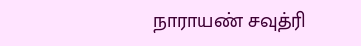நாராயண் சவுத்ரி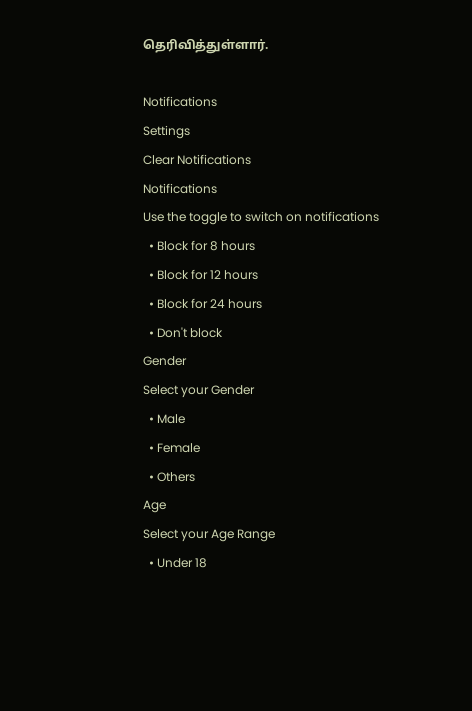தெரிவித்துள்ளார்.

Notifications
Settings
Clear Notifications
Notifications
Use the toggle to switch on notifications
  • Block for 8 hours
  • Block for 12 hours
  • Block for 24 hours
  • Don't block
Gender
Select your Gender
  • Male
  • Female
  • Others
Age
Select your Age Range
  • Under 18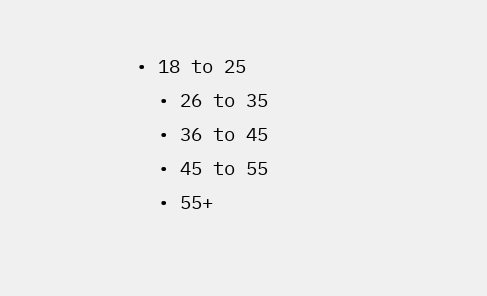• 18 to 25
  • 26 to 35
  • 36 to 45
  • 45 to 55
  • 55+